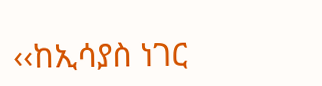‹‹ከኢሳያስ ነገር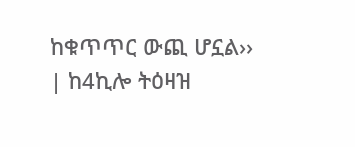ከቁጥጥር ውጪ ሆኗል›› | ከ4ኪሎ ትዕዛዝ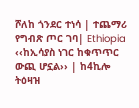ሾለከ ጎንደር ተነሳ | ተጨማሪ የግብጽ ጦር ገባ| Ethiopia
‹‹ከኢሳያስ ነገር ከቁጥጥር ውጪ ሆኗል›› | ከ4ኪሎ ትዕዛዝ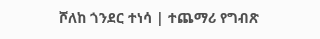ሾለከ ጎንደር ተነሳ | ተጨማሪ የግብጽ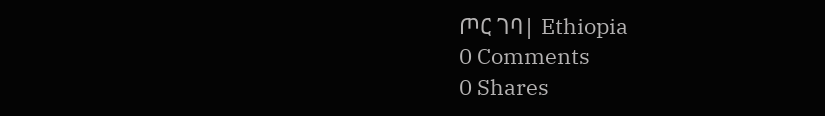ጦር ገባ| Ethiopia
0 Comments
0 Shares